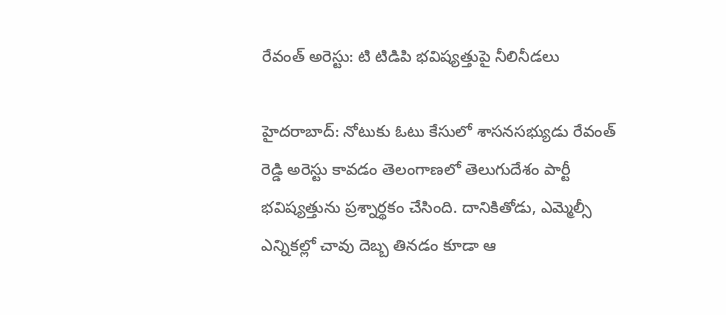రేవంత్ అరెస్టు: టి టిడిపి భవిష్యత్తుపై నీలినీడలు

హైదరాబాద్: నోటుకు ఓటు కేసులో శాసనసభ్యుడు రేవంత్ రెడ్డి అరెస్టు కావడం తెలంగాణలో తెలుగుదేశం పార్టీ భవిష్యత్తును ప్రశ్నార్థకం చేసింది. దానికితోడు, ఎమ్మెల్సీ ఎన్నికల్లో చావు దెబ్బ తినడం కూడా ఆ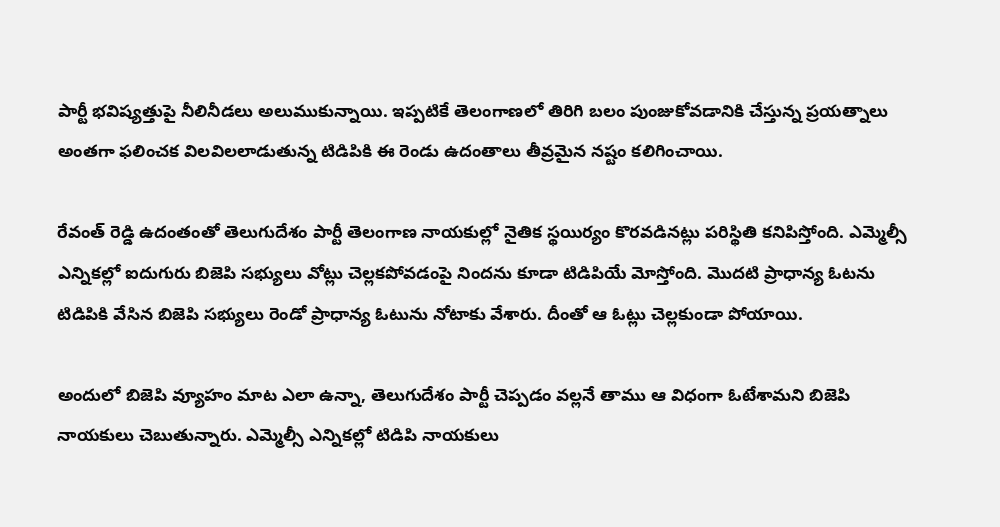పార్టీ భవిష్యత్తుపై నీలినీడలు అలుముకున్నాయి. ఇప్పటికే తెలంగాణలో తిరిగి బలం పుంజుకోవడానికి చేస్తున్న ప్రయత్నాలు అంతగా ఫలించక విలవిలలాడుతున్న టిడిపికి ఈ రెండు ఉదంతాలు తీవ్రమైన నష్టం కలిగించాయి.

రేవంత్ రెడ్డి ఉదంతంతో తెలుగుదేశం పార్టీ తెలంగాణ నాయకుల్లో నైతిక స్థయిర్యం కొరవడినట్లు పరిస్థితి కనిపిస్తోంది. ఎమ్మెల్సీ ఎన్నికల్లో ఐదుగురు బిజెపి సభ్యులు వోట్లు చెల్లకపోవడంపై నిందను కూడా టిడిపియే మోస్తోంది. మొదటి ప్రాధాన్య ఓటను టిడిపికి వేసిన బిజెపి సభ్యులు రెండో ప్రాధాన్య ఓటును నోటాకు వేశారు. దీంతో ఆ ఓట్లు చెల్లకుండా పోయాయి.

అందులో బిజెపి వ్యూహం మాట ఎలా ఉన్నా, తెలుగుదేశం పార్టీ చెప్పడం వల్లనే తాము ఆ విధంగా ఓటేశామని బిజెపి నాయకులు చెబుతున్నారు. ఎమ్మెల్సీ ఎన్నికల్లో టిడిపి నాయకులు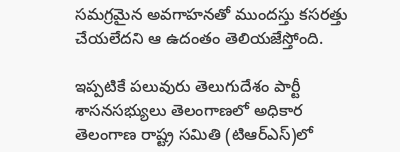సమగ్రమైన అవగాహనతో ముందస్తు కసరత్తు చేయలేదని ఆ ఉదంతం తెలియజేస్తోంది.

ఇప్పటికే పలువురు తెలుగుదేశం పార్టీ శాసనసభ్యులు తెలంగాణలో అధికార తెలంగాణ రాష్ట్ర సమితి (టిఆర్ఎస్)లో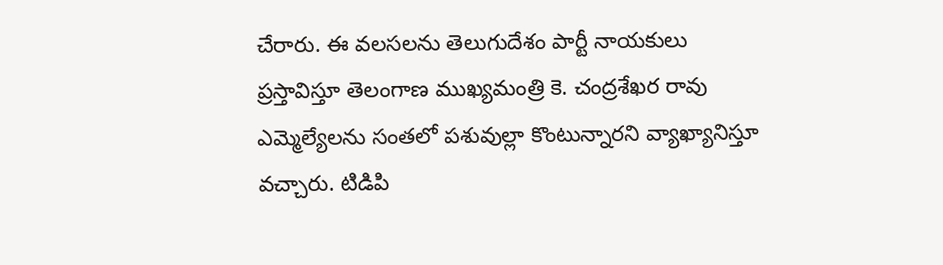చేరారు. ఈ వలసలను తెలుగుదేశం పార్టీ నాయకులు ప్రస్తావిస్తూ తెలంగాణ ముఖ్యమంత్రి కె. చంద్రశేఖర రావు ఎమ్మెల్యేలను సంతలో పశువుల్లా కొంటున్నారని వ్యాఖ్యానిస్తూ వచ్చారు. టిడిపి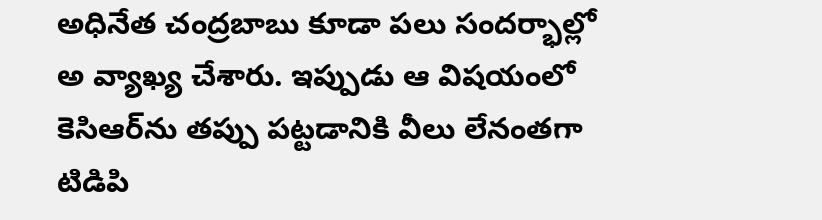అధినేత చంద్రబాబు కూడా పలు సందర్భాల్లో అ వ్యాఖ్య చేశారు. ఇప్పుడు ఆ విషయంలో కెసిఆర్‌ను తప్పు పట్టడానికి వీలు లేనంతగా టిడిపి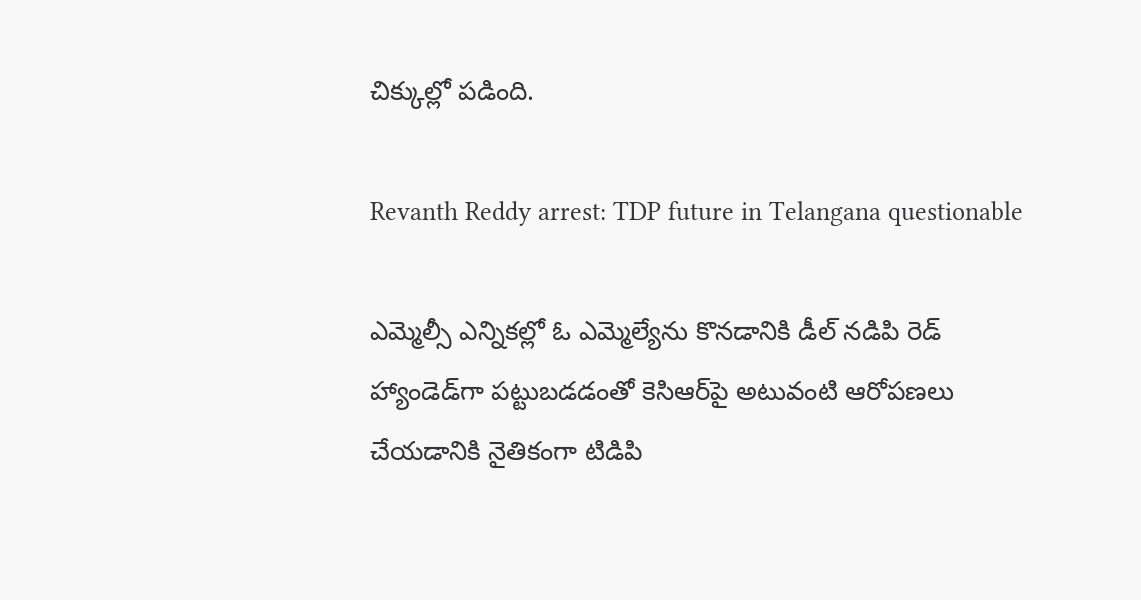చిక్కుల్లో పడింది.

Revanth Reddy arrest: TDP future in Telangana questionable

ఎమ్మెల్సీ ఎన్నికల్లో ఓ ఎమ్మెల్యేను కొనడానికి డీల్ నడిపి రెడ్ హ్యాండెడ్‌గా పట్టుబడడంతో కెసిఆర్‌పై అటువంటి ఆరోపణలు చేయడానికి నైతికంగా టిడిపి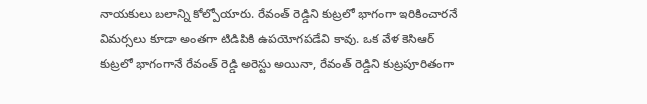నాయకులు బలాన్ని కోల్పోయారు. రేవంత్ రెడ్డిని కుట్రలో భాగంగా ఇరికించారనే విమర్సలు కూడా అంతగా టిడిపికి ఉపయోగపడేవి కావు. ఒక వేళ కెసిఆర్ కుట్రలో భాగంగానే రేవంత్ రెడ్డి అరెస్టు అయినా, రేవంత్ రెడ్డిని కుట్రపూరితంగా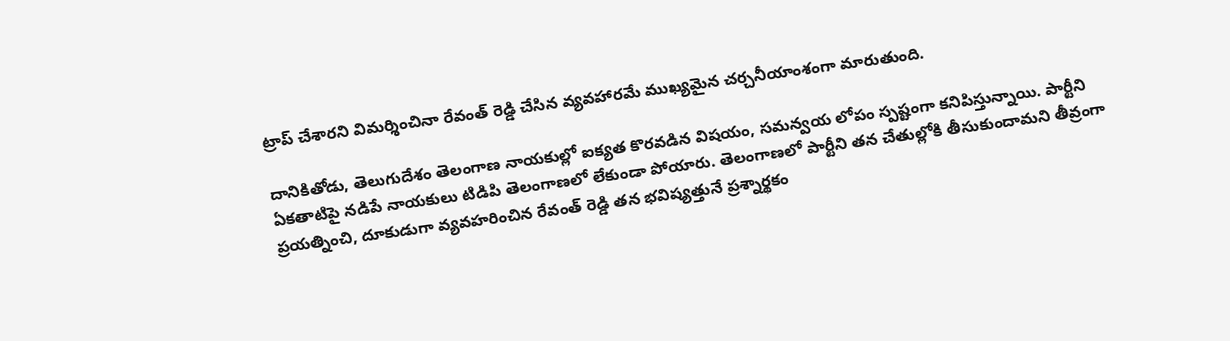ట్రాప్ చేశారని విమర్శించినా రేవంత్ రెడ్డి చేసిన వ్యవహారమే ముఖ్యమైన చర్చనీయాంశంగా మారుతుంది.

దానికితోడు, తెలుగుదేశం తెలంగాణ నాయకుల్లో ఐక్యత కొరవడిన విషయం, సమన్వయ లోపం స్పష్టంగా కనిపిస్తున్నాయి. పార్టీని ఏకతాటిపై నడిపే నాయకులు టిడిపి తెలంగాణలో లేకుండా పోయారు. తెలంగాణలో పార్టీని తన చేతుల్లోకి తీసుకుందామని తీవ్రంగా ప్రయత్నించి, దూకుడుగా వ్యవహరించిన రేవంత్ రెడ్డి తన భవిష్యత్తునే ప్రశ్నార్థకం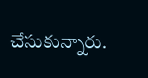చేసుకున్నారు.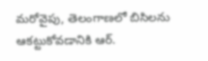మరోవైపు, తెలంగాణలో బిసిలను ఆకట్టుకోవడానికి ఆర్.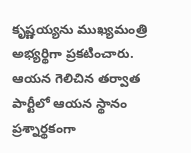కృష్ణయ్యను ముఖ్యమంత్రి అభ్యర్థిగా ప్రకటించారు. ఆయన గెలిచిన తర్వాత పార్టీలో ఆయన స్థానం ప్రశ్నార్థకంగా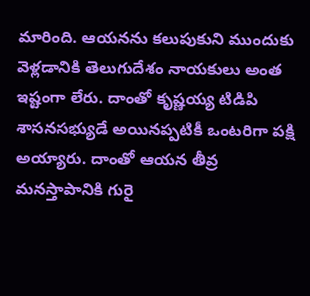మారింది. ఆయనను కలుపుకుని ముందుకు వెళ్లడానికి తెలుగుదేశం నాయకులు అంత ఇష్టంగా లేరు. దాంతో కృష్ణయ్య టిడిపి శాసనసభ్యుడే అయినప్పటికీ ఒంటరిగా పక్షి అయ్యారు. దాంతో ఆయన తీవ్ర మనస్తాపానికి గురై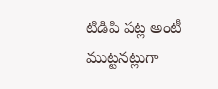టిడిపి పట్ల అంటీ ముట్టనట్లుగా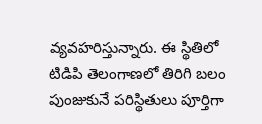వ్యవహరిస్తున్నారు. ఈ స్థితిలో టిడిపి తెలంగాణలో తిరిగి బలం పుంజుకునే పరిస్థితులు పూర్తిగా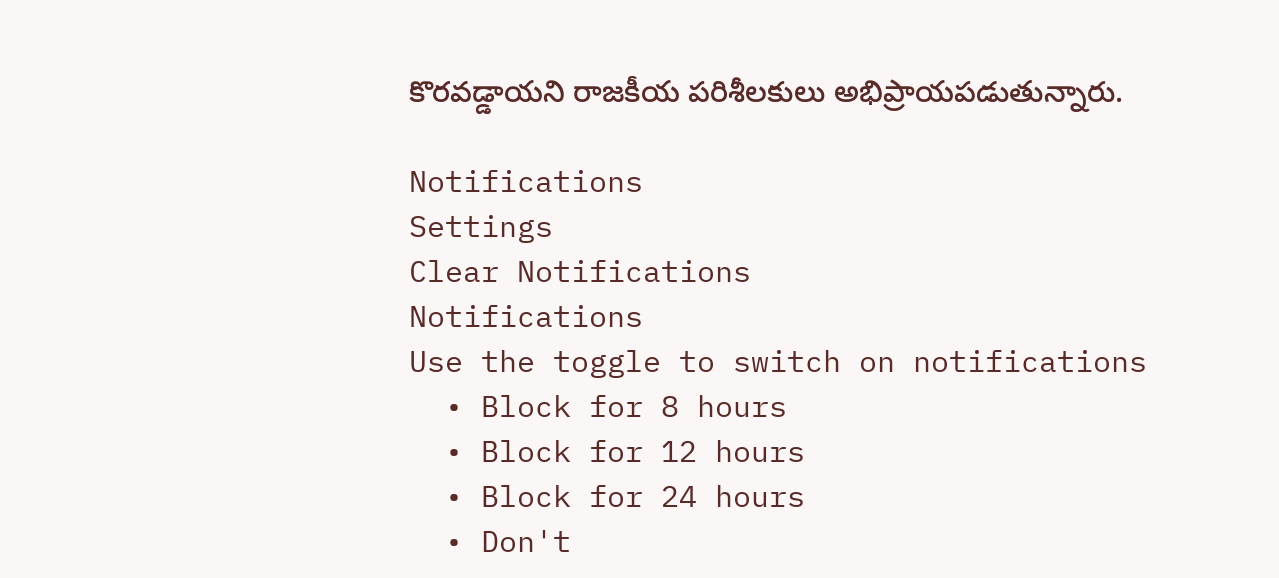కొరవడ్డాయని రాజకీయ పరిశీలకులు అభిప్రాయపడుతున్నారు.

Notifications
Settings
Clear Notifications
Notifications
Use the toggle to switch on notifications
  • Block for 8 hours
  • Block for 12 hours
  • Block for 24 hours
  • Don't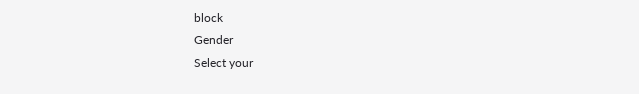block
Gender
Select your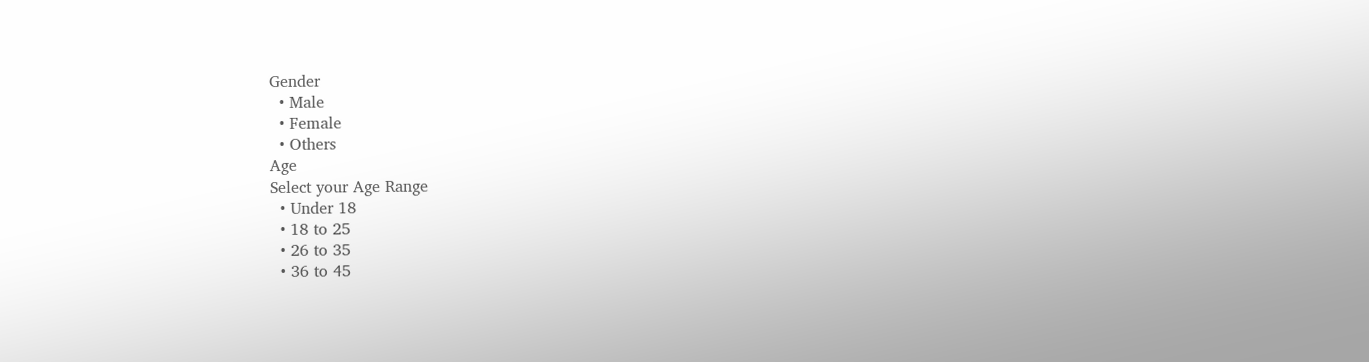Gender
  • Male
  • Female
  • Others
Age
Select your Age Range
  • Under 18
  • 18 to 25
  • 26 to 35
  • 36 to 45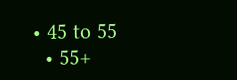• 45 to 55
  • 55+